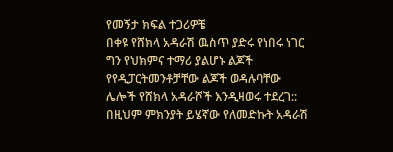የመኝታ ክፍል ተጋሪዎቼ
በቀዩ የሸክላ አዳራሽ ዉስጥ ያድሩ የነበሩ ነገር ግን የህክምና ተማሪ ያልሆኑ ልጆች የየዲፓርትመንቶቻቸው ልጆች ወዳሉባቸው ሌሎች የሸክላ አዳራሾች እንዲዛወሩ ተደረገ:: በዚህም ምክንያት ይሄኛው የለመድኩት አዳራሽ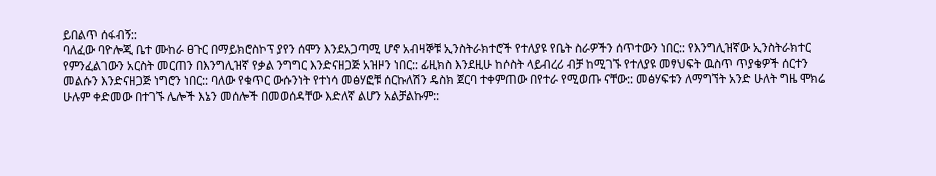ይበልጥ ሰፋብኝ::
ባለፈው ባዮሎጂ ቤተ ሙከራ ፀጉር በማይክሮስኮፕ ያየን ሰሞን እንደአጋጣሚ ሆኖ አብዛኞቹ ኢንስትራክተሮች የተለያዩ የቤት ስራዎችን ሰጥተውን ነበር:: የእንግሊዝኛው ኢንስትራክተር የምንፈልገውን አርስት መርጠን በእንግሊዝኛ የቃል ንግግር እንድናዘጋጅ አዝዞን ነበር:: ፊዚክስ እንደዚሁ ከሶስት ላይብረሪ ብቻ ከሚገኙ የተለያዩ መፃህፍት ዉስጥ ጥያቄዎች ሰርተን መልሱን እንድናዘጋጅ ነግሮን ነበር:: ባለው የቁጥር ውሱንነት የተነሳ መፅሃፎቹ ሰርኩለሽን ዴስክ ጀርባ ተቀምጠው በየተራ የሚወጡ ናቸው:: መፅሃፍቱን ለማግኘት አንድ ሁለት ግዜ ሞክሬ ሁሉም ቀድመው በተገኙ ሌሎች እኔን መሰሎች በመወሰዳቸው እድለኛ ልሆን አልቻልኩም::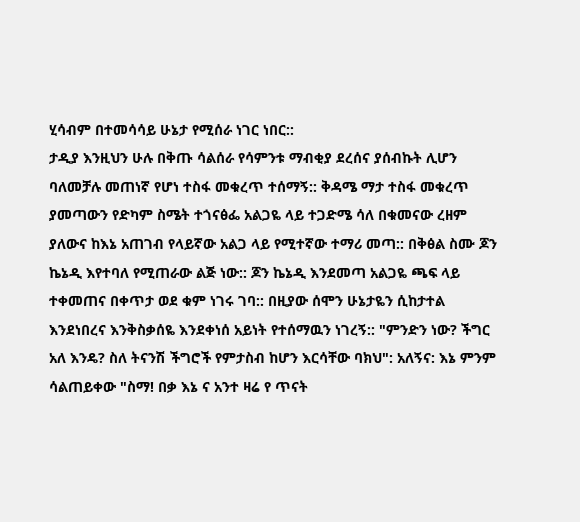ሂሳብም በተመሳሳይ ሁኔታ የሚሰራ ነገር ነበር::
ታዲያ እንዚህን ሁሉ በቅጡ ሳልሰራ የሳምንቱ ማብቂያ ደረሰና ያሰብኩት ሊሆን ባለመቻሉ መጠነኛ የሆነ ተስፋ መቁረጥ ተሰማኝ:: ቅዳሜ ማታ ተስፋ መቁረጥ ያመጣውን የድካም ስሜት ተጎናፅፌ አልጋዬ ላይ ተጋድሜ ሳለ በቁመናው ረዘም ያለውና ከእኔ አጠገብ የላይኛው አልጋ ላይ የሚተኛው ተማሪ መጣ:: በቅፅል ስሙ ጆን ኬኔዲ እየተባለ የሚጠራው ልጅ ነው:: ጆን ኬኔዲ እንደመጣ አልጋዬ ጫፍ ላይ ተቀመጠና በቀጥታ ወደ ቁም ነገሩ ገባ:: በዚያው ሰሞን ሁኔታዬን ሲከታተል እንደነበረና እንቅስቃሰዬ እንደቀነሰ አይነት የተሰማዉን ነገረኝ:: "ምንድን ነው? ችግር አለ እንዴ? ስለ ትናንሽ ችግሮች የምታስብ ከሆን እርሳቸው ባክህ": አለኝና: እኔ ምንም ሳልጠይቀው "ስማ! በቃ እኔ ና አንተ ዛሬ የ ጥናት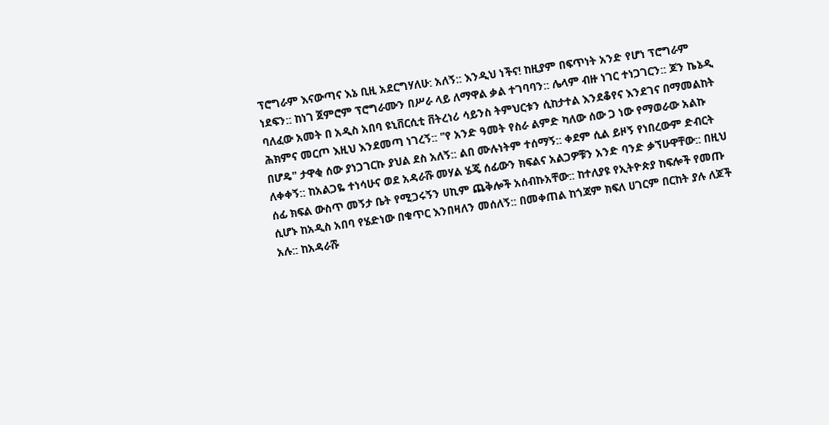ፕሮግራም እናውጣና እኔ ቢዚ አደርግሃለሁ: አለኝ:: እንዲህ ነችና! ከዚያም በፍጥነት አንድ የሆነ ፕሮግራም ነደፍን:: ከነገ ጀምሮም ፕሮግራሙን በሥራ ላይ ለማዋል ቃል ተገባባን:: ሌላም ብዙ ነገር ተነጋገርን:: ጆን ኬኔዲ ባለፈው አመት በ አዲስ አበባ ዩኒቨርሲቲ ቨትረነሪ ሳይንስ ትምህርቱን ሲከታተል እንደቆየና እንደገና በማመልከት ሕክምና መርጦ እዚህ እንደመጣ ነገረኝ:: "የ አንድ ዓመት የስራ ልምድ ካለው ሰው ጋ ነው የማወራው አልኩ በሆዴ" ታዋቂ ሰው ያነጋገርኩ ያህል ደስ አለኝ:: ልበ ሙሉነትም ተሰማኝ:: ቀደም ሲል ይዞኝ የነበረውም ድብርት ለቀቀኝ:: ከአልጋዬ ተነሳሁና ወደ አዳራሹ መሃል ሄጄ ሰፊውን ክፍልና አልጋዎቹን አንድ ባንድ ቃኘሁዋቸው:: በዚህ ሰፊ ክፍል ውስጥ መኝታ ቤት የሚጋሩኝን ሀኪም ጨቅሎች አሰብኩአቸው:: ከተለያዩ የኢትዮጵያ ከፍሎች የመጡ ሲሆኑ ከአዲስ አበባ የሄድነው በቁጥር እንበዛለን መሰለኝ:: በመቀጠል ከጎጃም ክፍለ ሀገርም በርከት ያሉ ለጆች አሉ:: ከአዳራሹ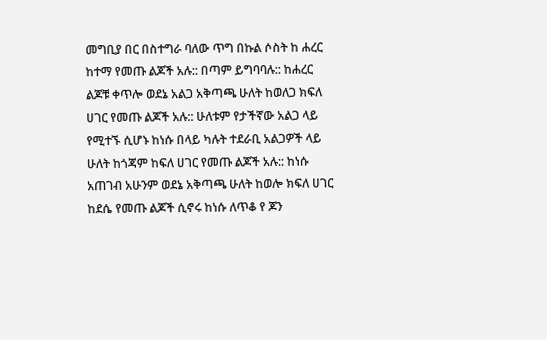መግቢያ በር በስተግራ ባለው ጥግ በኩል ሶስት ከ ሐረር ከተማ የመጡ ልጆች አሉ:: በጣም ይግባባሉ:: ከሐረር ልጆቹ ቀጥሎ ወደኔ አልጋ አቅጣጫ ሁለት ከወለጋ ክፍለ ሀገር የመጡ ልጆች አሉ:: ሁለቱም የታችኛው አልጋ ላይ የሚተኙ ሲሆኑ ከነሱ በላይ ካሉት ተደራቢ አልጋዎች ላይ ሁለት ከጎጃም ከፍለ ሀገር የመጡ ልጆች አሉ:: ከነሱ አጠገብ አሁንም ወደኔ አቅጣጫ ሁለት ከወሎ ክፍለ ሀገር ከደሴ የመጡ ልጆች ሲኖሩ ከነሱ ለጥቆ የ ጆን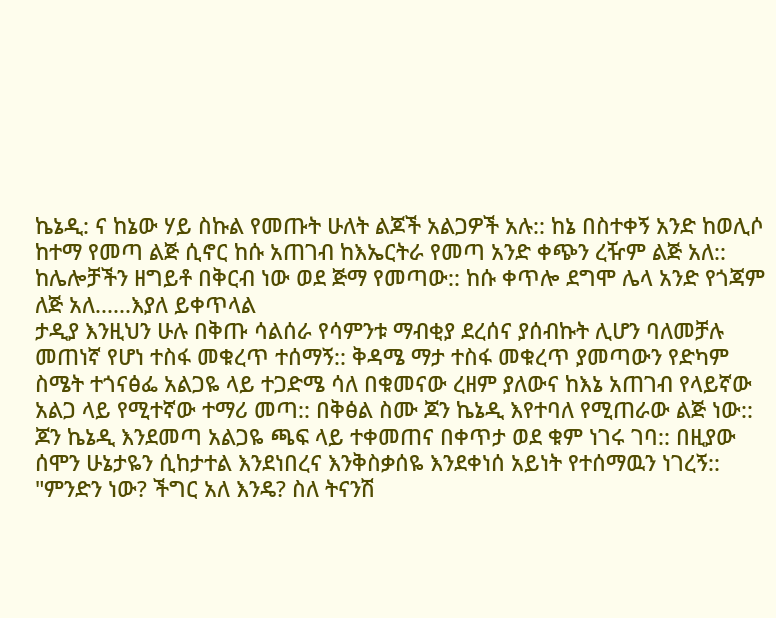ኬኔዲ: ና ከኔው ሃይ ስኩል የመጡት ሁለት ልጆች አልጋዎች አሉ:: ከኔ በስተቀኝ አንድ ከወሊሶ ከተማ የመጣ ልጅ ሲኖር ከሱ አጠገብ ከእኤርትራ የመጣ አንድ ቀጭን ረዥም ልጅ አለ:: ከሌሎቻችን ዘግይቶ በቅርብ ነው ወደ ጅማ የመጣው:: ከሱ ቀጥሎ ደግሞ ሌላ አንድ የጎጃም ለጅ አለ......እያለ ይቀጥላል
ታዲያ እንዚህን ሁሉ በቅጡ ሳልሰራ የሳምንቱ ማብቂያ ደረሰና ያሰብኩት ሊሆን ባለመቻሉ መጠነኛ የሆነ ተስፋ መቁረጥ ተሰማኝ:: ቅዳሜ ማታ ተስፋ መቁረጥ ያመጣውን የድካም ስሜት ተጎናፅፌ አልጋዬ ላይ ተጋድሜ ሳለ በቁመናው ረዘም ያለውና ከእኔ አጠገብ የላይኛው አልጋ ላይ የሚተኛው ተማሪ መጣ:: በቅፅል ስሙ ጆን ኬኔዲ እየተባለ የሚጠራው ልጅ ነው:: ጆን ኬኔዲ እንደመጣ አልጋዬ ጫፍ ላይ ተቀመጠና በቀጥታ ወደ ቁም ነገሩ ገባ:: በዚያው ሰሞን ሁኔታዬን ሲከታተል እንደነበረና እንቅስቃሰዬ እንደቀነሰ አይነት የተሰማዉን ነገረኝ:: "ምንድን ነው? ችግር አለ እንዴ? ስለ ትናንሽ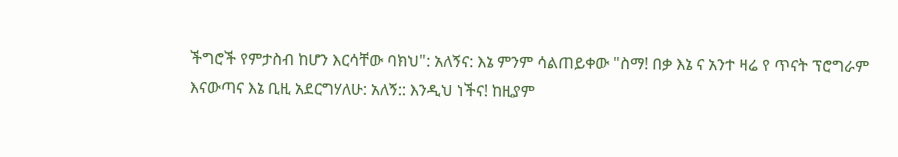ችግሮች የምታስብ ከሆን እርሳቸው ባክህ": አለኝና: እኔ ምንም ሳልጠይቀው "ስማ! በቃ እኔ ና አንተ ዛሬ የ ጥናት ፕሮግራም እናውጣና እኔ ቢዚ አደርግሃለሁ: አለኝ:: እንዲህ ነችና! ከዚያም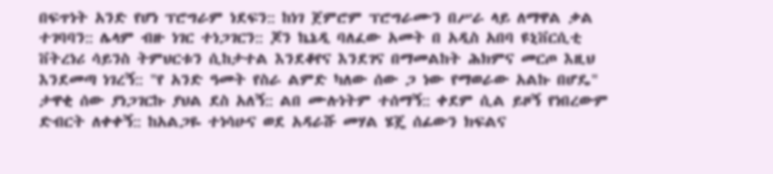በፍጥነት አንድ የሆነ ፕሮግራም ነደፍን:: ከነገ ጀምሮም ፕሮግራሙን በሥራ ላይ ለማዋል ቃል ተገባባን:: ሌላም ብዙ ነገር ተነጋገርን:: ጆን ኬኔዲ ባለፈው አመት በ አዲስ አበባ ዩኒቨርሲቲ ቨትረነሪ ሳይንስ ትምህርቱን ሲከታተል እንደቆየና እንደገና በማመልከት ሕክምና መርጦ እዚህ እንደመጣ ነገረኝ:: "የ አንድ ዓመት የስራ ልምድ ካለው ሰው ጋ ነው የማወራው አልኩ በሆዴ" ታዋቂ ሰው ያነጋገርኩ ያህል ደስ አለኝ:: ልበ ሙሉነትም ተሰማኝ:: ቀደም ሲል ይዞኝ የነበረውም ድብርት ለቀቀኝ:: ከአልጋዬ ተነሳሁና ወደ አዳራሹ መሃል ሄጄ ሰፊውን ክፍልና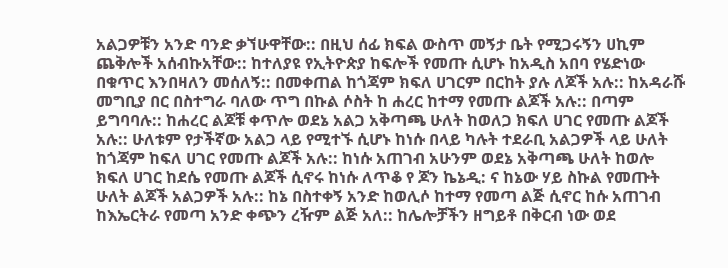አልጋዎቹን አንድ ባንድ ቃኘሁዋቸው:: በዚህ ሰፊ ክፍል ውስጥ መኝታ ቤት የሚጋሩኝን ሀኪም ጨቅሎች አሰብኩአቸው:: ከተለያዩ የኢትዮጵያ ከፍሎች የመጡ ሲሆኑ ከአዲስ አበባ የሄድነው በቁጥር እንበዛለን መሰለኝ:: በመቀጠል ከጎጃም ክፍለ ሀገርም በርከት ያሉ ለጆች አሉ:: ከአዳራሹ መግቢያ በር በስተግራ ባለው ጥግ በኩል ሶስት ከ ሐረር ከተማ የመጡ ልጆች አሉ:: በጣም ይግባባሉ:: ከሐረር ልጆቹ ቀጥሎ ወደኔ አልጋ አቅጣጫ ሁለት ከወለጋ ክፍለ ሀገር የመጡ ልጆች አሉ:: ሁለቱም የታችኛው አልጋ ላይ የሚተኙ ሲሆኑ ከነሱ በላይ ካሉት ተደራቢ አልጋዎች ላይ ሁለት ከጎጃም ከፍለ ሀገር የመጡ ልጆች አሉ:: ከነሱ አጠገብ አሁንም ወደኔ አቅጣጫ ሁለት ከወሎ ክፍለ ሀገር ከደሴ የመጡ ልጆች ሲኖሩ ከነሱ ለጥቆ የ ጆን ኬኔዲ: ና ከኔው ሃይ ስኩል የመጡት ሁለት ልጆች አልጋዎች አሉ:: ከኔ በስተቀኝ አንድ ከወሊሶ ከተማ የመጣ ልጅ ሲኖር ከሱ አጠገብ ከእኤርትራ የመጣ አንድ ቀጭን ረዥም ልጅ አለ:: ከሌሎቻችን ዘግይቶ በቅርብ ነው ወደ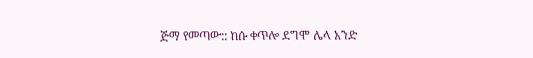ጅማ የመጣው:: ከሱ ቀጥሎ ደግሞ ሌላ አንድ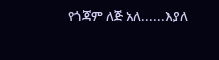የጎጃም ለጅ አለ......እያለ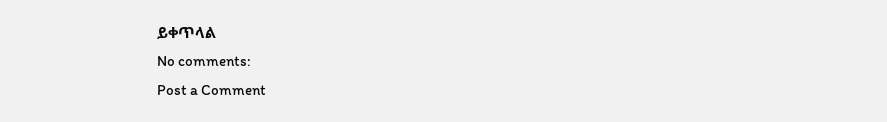ይቀጥላል
No comments:
Post a Comment